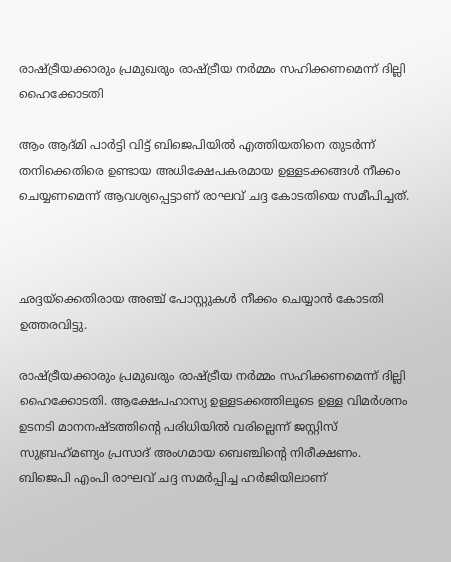രാഷ്ട്രീയക്കാരും പ്രമുഖരും രാഷ്ട്രീയ നര്‍മ്മം സഹിക്കണമെന്ന് ദില്ലി ഹൈക്കോടതി

ആം ആദ്മി പാര്‍ട്ടി വിട്ട് ബിജെപിയില്‍ എത്തിയതിനെ തുടര്‍ന്ന് തനിക്കെതിരെ ഉണ്ടായ അധിക്ഷേപകരമായ ഉള്ളടക്കങ്ങള്‍ നീക്കം ചെയ്യണമെന്ന് ആവശ്യപ്പെട്ടാണ് രാഘവ് ചദ്ദ കോടതിയെ സമീപിച്ചത്.



ഛദ്ദയ്‌ക്കെതിരായ അഞ്ച് പോസ്റ്റുകള്‍ നീക്കം ചെയ്യാന്‍ കോടതി ഉത്തരവിട്ടു.

രാഷ്ട്രീയക്കാരും പ്രമുഖരും രാഷ്ട്രീയ നര്‍മ്മം സഹിക്കണമെന്ന് ദില്ലി ഹൈക്കോടതി. ആക്ഷേപഹാസ്യ ഉള്ളടക്കത്തിലൂടെ ഉള്ള വിമര്‍ശനം ഉടനടി മാനനഷ്ടത്തിന്റെ പരിധിയില്‍ വരില്ലെന്ന് ജസ്റ്റിസ് സുബ്രഹ്‌മണ്യം പ്രസാദ് അംഗമായ ബെഞ്ചിന്റെ നിരീക്ഷണം. ബിജെപി എംപി രാഘവ് ചദ്ദ സമര്‍പ്പിച്ച ഹര്‍ജിയിലാണ്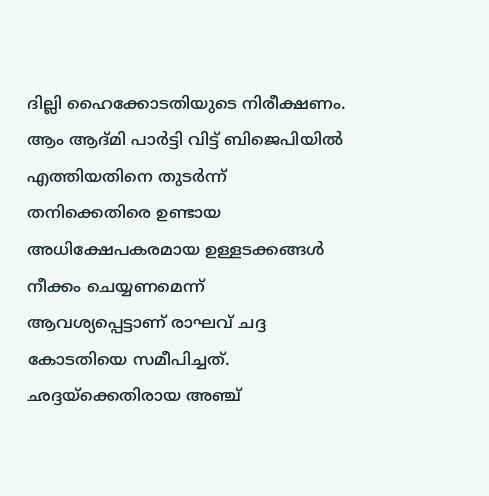ദില്ലി ഹൈക്കോടതിയുടെ നിരീക്ഷണം. ആം ആദ്മി പാര്‍ട്ടി വിട്ട് ബിജെപിയില്‍ എത്തിയതിനെ തുടര്‍ന്ന് തനിക്കെതിരെ ഉണ്ടായ അധിക്ഷേപകരമായ ഉള്ളടക്കങ്ങള്‍ നീക്കം ചെയ്യണമെന്ന് ആവശ്യപ്പെട്ടാണ് രാഘവ് ചദ്ദ കോടതിയെ സമീപിച്ചത്. ഛദ്ദയ്‌ക്കെതിരായ അഞ്ച്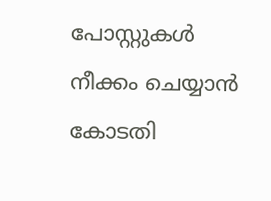പോസ്റ്റുകള്‍ നീക്കം ചെയ്യാന്‍ കോടതി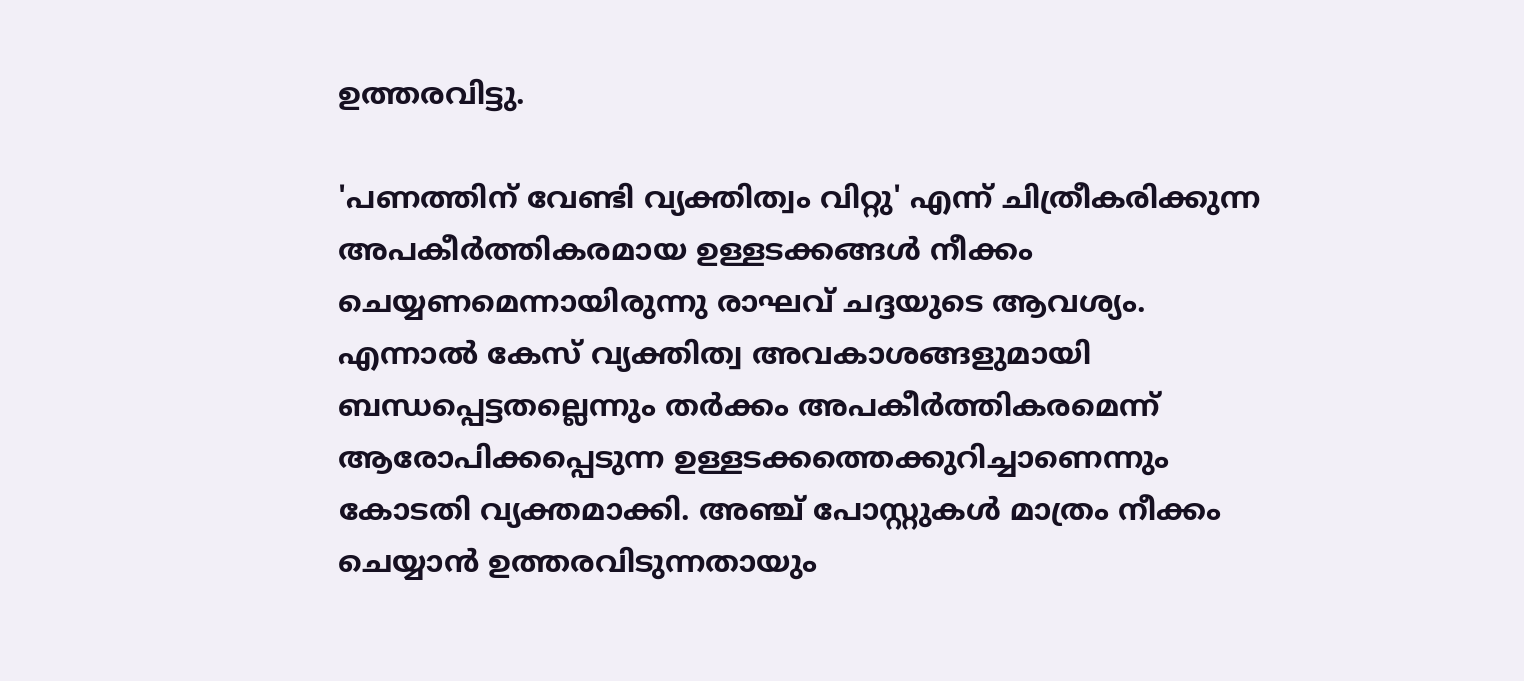ഉത്തരവിട്ടു.

'പണത്തിന് വേണ്ടി വ്യക്തിത്വം വിറ്റു' എന്ന് ചിത്രീകരിക്കുന്ന അപകീര്‍ത്തികരമായ ഉള്ളടക്കങ്ങള്‍ നീക്കം ചെയ്യണമെന്നായിരുന്നു രാഘവ് ചദ്ദയുടെ ആവശ്യം. എന്നാല്‍ കേസ് വ്യക്തിത്വ അവകാശങ്ങളുമായി ബന്ധപ്പെട്ടതല്ലെന്നും തര്‍ക്കം അപകീര്‍ത്തികരമെന്ന് ആരോപിക്കപ്പെടുന്ന ഉള്ളടക്കത്തെക്കുറിച്ചാണെന്നും കോടതി വ്യക്തമാക്കി. അഞ്ച് പോസ്റ്റുകള്‍ മാത്രം നീക്കം ചെയ്യാന്‍ ഉത്തരവിടുന്നതായും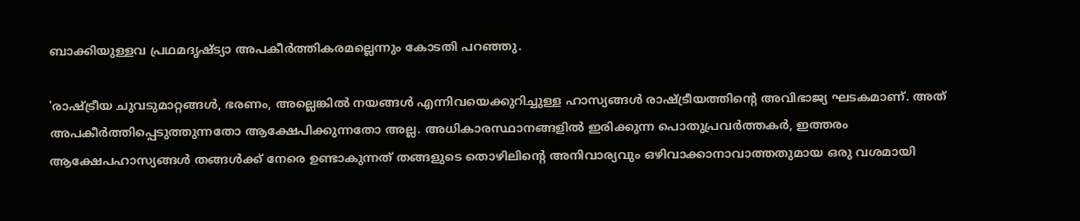ബാക്കിയുള്ളവ പ്രഥമദൃഷ്ട്യാ അപകീര്‍ത്തികരമല്ലെന്നും കോടതി പറഞ്ഞു.

'രാഷ്ട്രീയ ചുവടുമാറ്റങ്ങള്‍, ഭരണം, അല്ലെങ്കില്‍ നയങ്ങള്‍ എന്നിവയെക്കുറിച്ചുള്ള ഹാസ്യങ്ങള്‍ രാഷ്ട്രീയത്തിന്റെ അവിഭാജ്യ ഘടകമാണ്. അത് അപകീര്‍ത്തിപ്പെടുത്തുന്നതോ ആക്ഷേപിക്കുന്നതോ അല്ല. അധികാരസ്ഥാനങ്ങളില്‍ ഇരിക്കുന്ന പൊതുപ്രവര്‍ത്തകര്‍, ഇത്തരം ആക്ഷേപഹാസ്യങ്ങള്‍ തങ്ങള്‍ക്ക് നേരെ ഉണ്ടാകുന്നത് തങ്ങളുടെ തൊഴിലിന്റെ അനിവാര്യവും ഒഴിവാക്കാനാവാത്തതുമായ ഒരു വശമായി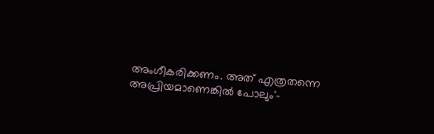അംഗീകരിക്കണം. അത് എത്രതന്നെ അപ്രിയമാണെങ്കില്‍ പോലും'-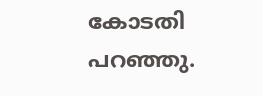കോടതി പറഞ്ഞു.